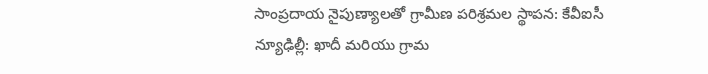సాంప్రదాయ నైపుణ్యాలతో గ్రామీణ పరిశ్రమల స్థాపన: కేవీఐసీ
న్యూఢిల్లీ: ఖాదీ మరియు గ్రామ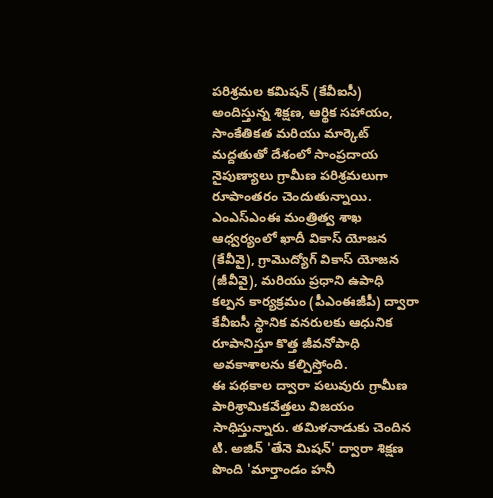పరిశ్రమల కమిషన్ (కేవీఐసీ) అందిస్తున్న శిక్షణ, ఆర్థిక సహాయం, సాంకేతికత మరియు మార్కెట్ మద్దతుతో దేశంలో సాంప్రదాయ నైపుణ్యాలు గ్రామీణ పరిశ్రమలుగా రూపాంతరం చెందుతున్నాయి. ఎంఎస్ఎంఈ మంత్రిత్వ శాఖ ఆధ్వర్యంలో ఖాదీ వికాస్ యోజన (కేవీవై), గ్రామొద్యోగ్ వికాస్ యోజన (జీవీవై), మరియు ప్రధాని ఉపాధి కల్పన కార్యక్రమం (పీఎంఈజీపీ) ద్వారా కేవీఐసీ స్థానిక వనరులకు ఆధునిక రూపానిస్తూ కొత్త జీవనోపాధి అవకాశాలను కల్పిస్తోంది.
ఈ పథకాల ద్వారా పలువురు గ్రామీణ పారిశ్రామికవేత్తలు విజయం సాధిస్తున్నారు. తమిళనాడుకు చెందిన టి. అజిన్ 'తేనె మిషన్' ద్వారా శిక్షణ పొంది 'మార్తాండం హనీ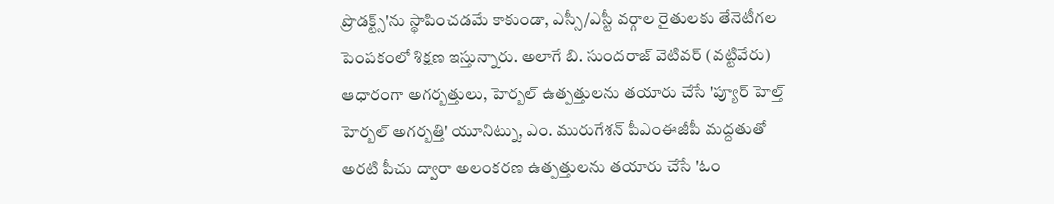ప్రొడక్ట్స్'ను స్థాపించడమే కాకుండా, ఎస్సీ/ఎస్టీ వర్గాల రైతులకు తేనెటీగల పెంపకంలో శిక్షణ ఇస్తున్నారు. అలాగే బి. సుందరాజ్ వెటివర్ (వట్టివేరు) ఆధారంగా అగర్బత్తులు, హెర్బల్ ఉత్పత్తులను తయారు చేసే 'ప్యూర్ హెల్త్ హెర్బల్ అగర్బత్తి' యూనిట్ను, ఎం. మురుగేశన్ పీఎంఈజీపీ మద్దతుతో అరటి పీచు ద్వారా అలంకరణ ఉత్పత్తులను తయారు చేసే 'ఓం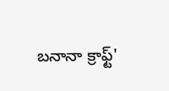బనానా క్రాఫ్ట్'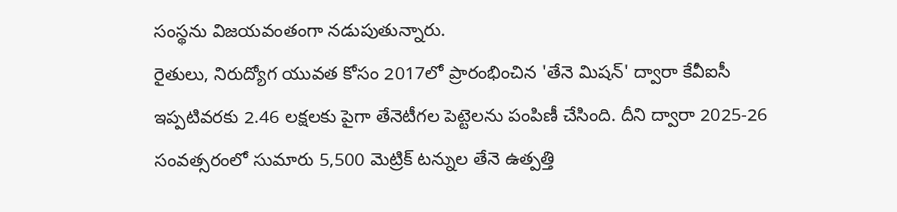సంస్థను విజయవంతంగా నడుపుతున్నారు.
రైతులు, నిరుద్యోగ యువత కోసం 2017లో ప్రారంభించిన 'తేనె మిషన్' ద్వారా కేవీఐసీ ఇప్పటివరకు 2.46 లక్షలకు పైగా తేనెటీగల పెట్టెలను పంపిణీ చేసింది. దీని ద్వారా 2025-26 సంవత్సరంలో సుమారు 5,500 మెట్రిక్ టన్నుల తేనె ఉత్పత్తి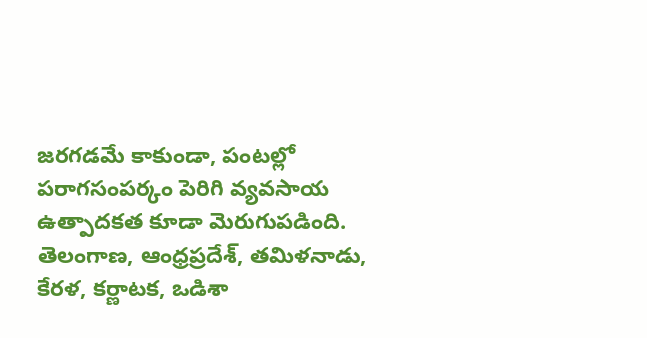జరగడమే కాకుండా, పంటల్లో పరాగసంపర్కం పెరిగి వ్యవసాయ ఉత్పాదకత కూడా మెరుగుపడింది. తెలంగాణ, ఆంధ్రప్రదేశ్, తమిళనాడు, కేరళ, కర్ణాటక, ఒడిశా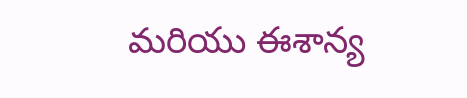మరియు ఈశాన్య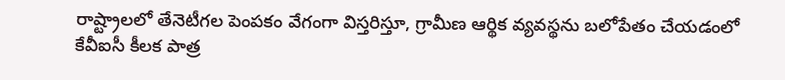రాష్ట్రాలలో తేనెటీగల పెంపకం వేగంగా విస్తరిస్తూ, గ్రామీణ ఆర్థిక వ్యవస్థను బలోపేతం చేయడంలో కేవీఐసీ కీలక పాత్ర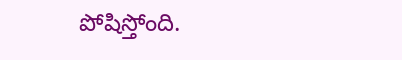పోషిస్తోంది.